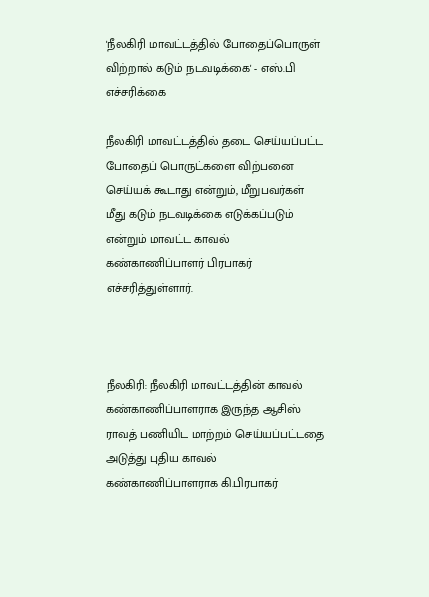'நீலகிரி மாவட்டத்தில் போதைப்பொருள் விற்றால் கடும் நடவடிக்கை' - எஸ்.பி எச்சரிக்கை

நீலகிரி மாவட்டத்தில் தடை செய்யப்பட்ட போதைப் பொருட்களை விற்பனை செய்யக் கூடாது என்றும், மீறுபவர்கள் மீது கடும் நடவடிக்கை எடுக்கப்படும் என்றும் மாவட்ட காவல் கண்காணிப்பாளர் பிரபாகர் எச்சரித்துள்ளார்.



நீலகிரி: நீலகிரி மாவட்டத்தின் காவல் கண்காணிப்பாளராக இருந்த ஆசிஸ் ராவத் பணியிட மாற்றம் செய்யப்பட்டதை அடுத்து புதிய காவல் கண்காணிப்பாளராக கி.பிரபாகர்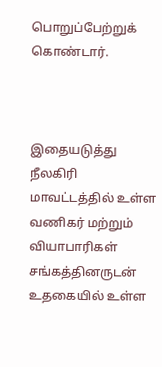பொறுப்பேற்றுக் கொண்டார்.



இதையடுத்து நீலகிரி மாவட்டத்தில் உள்ள வணிகர் மற்றும் வியாபாரிகள் சங்கத்தினருடன் உதகையில் உள்ள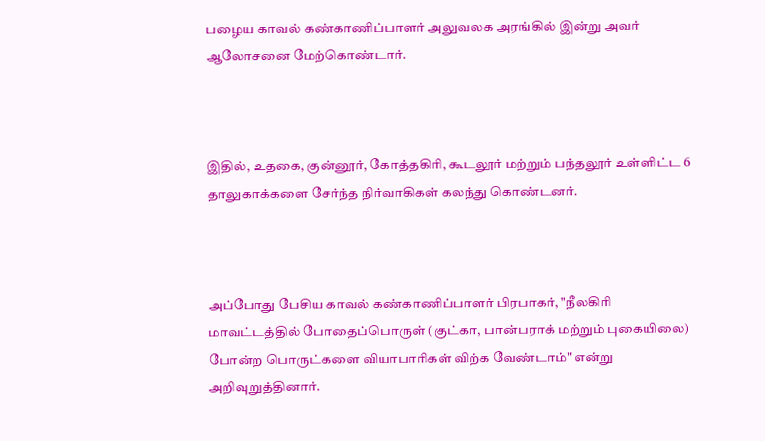பழைய காவல் கண்காணிப்பாளர் அலுவலக அரங்கில் இன்று அவர் ஆலோசனை மேற்கொண்டார்.



இதில், உதகை, குன்னூர், கோத்தகிரி, கூடலூர் மற்றும் பந்தலூர் உள்ளிட்ட 6 தாலுகாக்களை சேர்ந்த நிர்வாகிகள் கலந்து கொண்டனர்.



அப்போது பேசிய காவல் கண்காணிப்பாளர் பிரபாகர், "நீலகிரி மாவட்டத்தில் போதைப்பொருள் (குட்கா, பான்பராக் மற்றும் புகையிலை) போன்ற பொருட்களை வியாபாரிகள் விற்க வேண்டாம்" என்று அறிவுறுத்தினார்.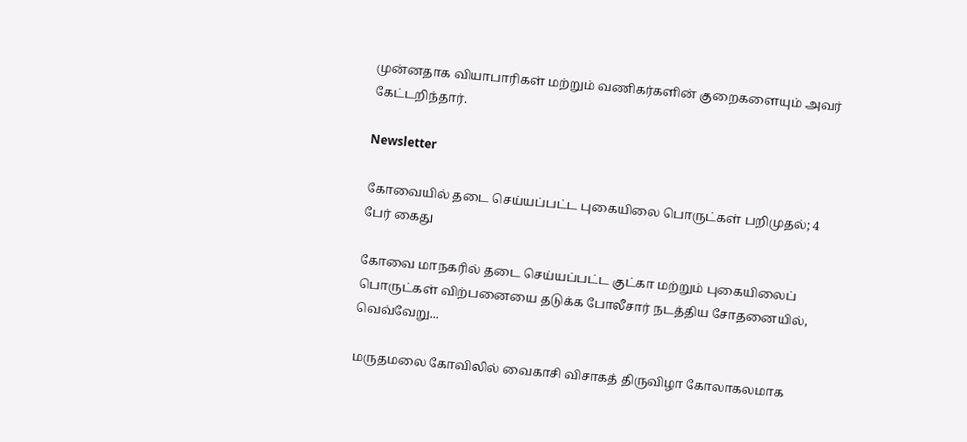முன்னதாக வியாபாரிகள் மற்றும் வணிகர்களின் குறைகளையும் அவர் கேட்டறிந்தார்.

Newsletter

கோவையில் தடை செய்யப்பட்ட புகையிலை பொருட்கள் பறிமுதல்; 4 பேர் கைது

கோவை மாநகரில் தடை செய்யப்பட்ட குட்கா மற்றும் புகையிலைப் பொருட்கள் விற்பனையை தடுக்க போலீசார் நடத்திய சோதனையில், வெவ்வேறு...

மருதமலை கோவிலில் வைகாசி விசாகத் திருவிழா கோலாகலமாக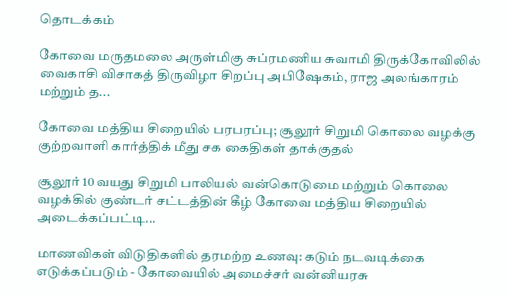தொடக்கம்

கோவை மருதமலை அருள்மிகு சுப்ரமணிய சுவாமி திருக்கோவிலில் வைகாசி விசாகத் திருவிழா சிறப்பு அபிஷேகம், ராஜ அலங்காரம் மற்றும் த...

கோவை மத்திய சிறையில் பரபரப்பு; சூலூர் சிறுமி கொலை வழக்கு குற்றவாளி கார்த்திக் மீது சக கைதிகள் தாக்குதல்

சூலூர் 10 வயது சிறுமி பாலியல் வன்கொடுமை மற்றும் கொலை வழக்கில் குண்டர் சட்டத்தின் கீழ் கோவை மத்திய சிறையில் அடைக்கப்பட்டி...

மாணவிகள் விடுதிகளில் தரமற்ற உணவு: கடும் நடவடிக்கை எடுக்கப்படும் - கோவையில் அமைச்சர் வன்னியரசு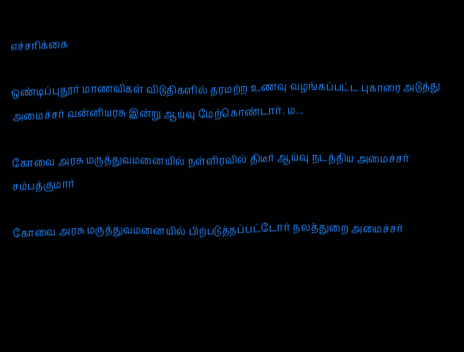எச்சரிக்கை

ஒண்டிப்புதூர் மாணவிகள் விடுதிகளில் தரமற்ற உணவு வழங்கப்பட்ட புகாரை அடுத்து அமைச்சர் வன்னியரசு இன்று ஆய்வு மேற்கொண்டார். ம...

கோவை அரசு மருத்துவமனையில் நள்ளிரவில் திடீர் ஆய்வு நடத்திய அமைச்சர் சம்பத்குமார்

கோவை அரசு மருத்துவமனையில் பிற்படுத்தப்பட்டோர் நலத்துறை அமைச்சர்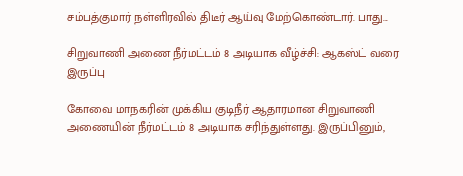சம்பத்குமார் நள்ளிரவில் திடீர் ஆய்வு மேற்கொண்டார். பாது...

சிறுவாணி அணை நீர்மட்டம் 8 அடியாக வீழ்ச்சி: ஆகஸ்ட் வரை இருப்பு

கோவை மாநகரின் முக்கிய குடிநீர் ஆதாரமான சிறுவாணி அணையின் நீர்மட்டம் 8 அடியாக சரிந்துள்ளது. இருப்பினும்,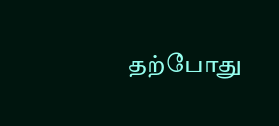தற்போது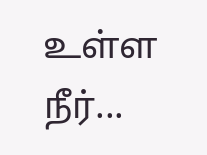உள்ள நீர்...